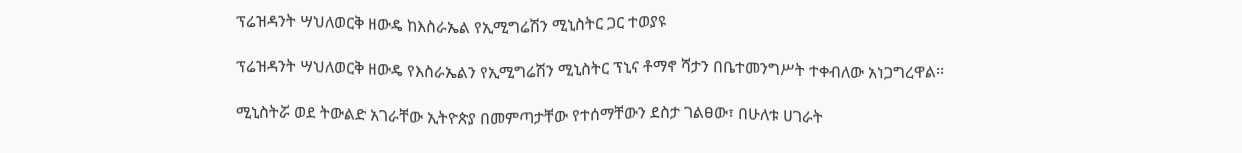ፕሬዝዳንት ሣህለወርቅ ዘውዴ ከእስራኤል የኢሚግሬሽን ሚኒስትር ጋር ተወያዩ

ፕሬዝዳንት ሣህለወርቅ ዘውዴ የእስራኤልን የኢሚግሬሽን ሚኒስትር ፕኒና ቶማኖ ሻታን በቤተመንግሥት ተቀብለው አነጋግረዋል፡፡

ሚኒስትሯ ወደ ትውልድ አገራቸው ኢትዮጵያ በመምጣታቸው የተሰማቸውን ደስታ ገልፀው፣ በሁለቱ ሀገራት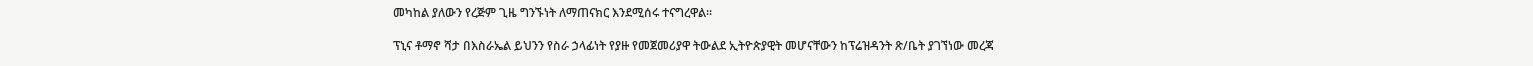መካከል ያለውን የረጅም ጊዜ ግንኙነት ለማጠናክር እንደሚሰሩ ተናግረዋል፡፡

ፕኒና ቶማኖ ሻታ በእስራኤል ይህንን የስራ ኃላፊነት የያዙ የመጀመሪያዋ ትውልደ ኢትዮጵያዊት መሆናቸውን ከፕሬዝዳንት ጽ/ቤት ያገኘነው መረጃ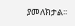ያመለክታል፡፡